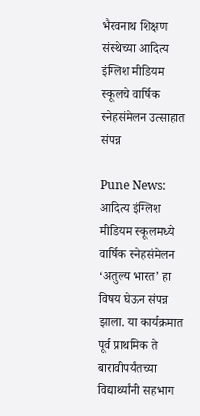भैरवनाथ शिक्षण संस्थेच्या आदित्य इंग्लिश मीडियम स्कूलचे वार्षिक स्नेहसंमेलन उत्साहात संपन्न

Pune News: आदित्य इंग्लिश मीडियम स्कूलमध्ये वार्षिक स्नेहसंमेलन ‘अतुल्य भारत’ हा विषय घेऊन संपन्न झाला. या कार्यक्रमात पूर्व प्राथमिक ते बारावीपर्यंतच्या विद्यार्थ्यांनी सहभाग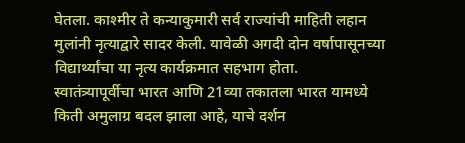घेतला. काश्मीर ते कन्याकुमारी सर्व राज्यांची माहिती लहान मुलांनी नृत्याद्वारे सादर केली. यावेळी अगदी दोन वर्षापासूनच्या विद्यार्थ्यांचा या नृत्य कार्यक्रमात सहभाग होता.
स्वातंत्र्यापूर्वीचा भारत आणि 21व्या तकातला भारत यामध्ये किती अमुलाग्र बदल झाला आहे, याचे दर्शन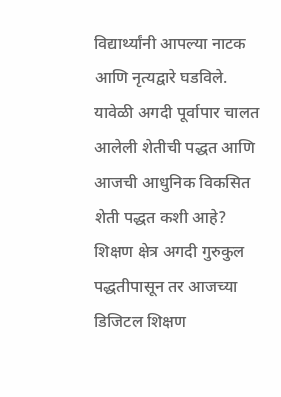विद्यार्थ्यांनी आपल्या नाटक आणि नृत्यद्वारे घडविले. यावेळी अगदी पूर्वापार चालत आलेली शेतीची पद्धत आणि आजची आधुनिक विकसित शेती पद्धत कशी आहे? शिक्षण क्षेत्र अगदी गुरुकुल पद्धतीपासून तर आजच्या डिजिटल शिक्षण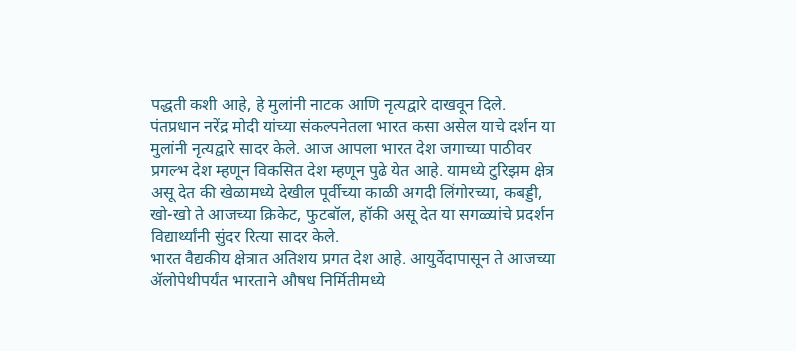पद्धती कशी आहे, हे मुलांनी नाटक आणि नृत्यद्वारे दाखवून दिले.
पंतप्रधान नरेंद्र मोदी यांच्या संकल्पनेतला भारत कसा असेल याचे दर्शन या मुलांनी नृत्यद्वारे सादर केले. आज आपला भारत देश जगाच्या पाठीवर प्रगल्भ देश म्हणून विकसित देश म्हणून पुढे येत आहे. यामध्ये टुरिझम क्षेत्र असू देत की खेळामध्ये देखील पूर्वीच्या काळी अगदी लिंगोरच्या, कबड्डी, खो-खो ते आजच्या क्रिकेट, फुटबॉल, हॉकी असू देत या सगळ्यांचे प्रदर्शन विद्यार्थ्यांनी सुंदर रित्या सादर केले.
भारत वैद्यकीय क्षेत्रात अतिशय प्रगत देश आहे. आयुर्वेदापासून ते आजच्या ॲलोपेथीपर्यंत भारताने औषध निर्मितीमध्ये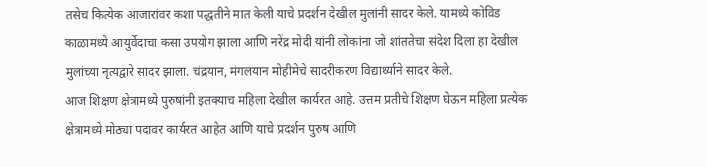तसेच कित्येक आजारांवर कशा पद्धतीने मात केली याचे प्रदर्शन देखील मुलांनी सादर केले. यामध्ये कोविड काळामध्ये आयुर्वेदाचा कसा उपयोग झाला आणि नरेंद्र मोदी यांनी लोकांना जो शांततेचा संदेश दिला हा देखील मुलांच्या नृत्यद्वारे सादर झाला. चंद्रयान, मंगलयान मोहीमेचे सादरीकरण विद्यार्थ्याने सादर केले.
आज शिक्षण क्षेत्रामध्ये पुरुषांनी इतक्याच महिला देखील कार्यरत आहे. उत्तम प्रतीचे शिक्षण घेऊन महिला प्रत्येक क्षेत्रामध्ये मोठ्या पदावर कार्यरत आहेत आणि याचे प्रदर्शन पुरुष आणि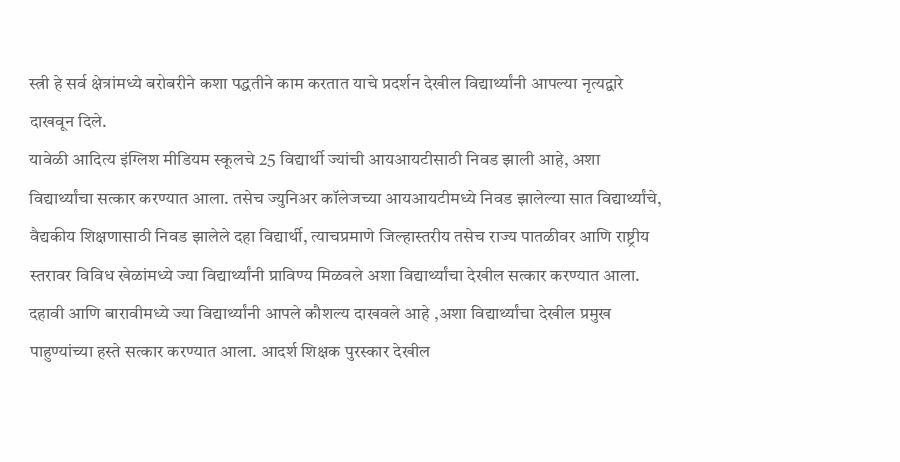स्त्री हे सर्व क्षेत्रांमध्ये बरोबरीने कशा पद्धतीने काम करतात याचे प्रदर्शन देखील विद्यार्थ्यांनी आपल्या नृत्यद्वारे दाखवून दिले.
यावेळी आदित्य इंग्लिश मीडियम स्कूलचे 25 विद्यार्थी ज्यांची आयआयटीसाठी निवड झाली आहे, अशा विद्यार्थ्यांचा सत्कार करण्यात आला. तसेच ज्युनिअर कॉलेजच्या आयआयटीमध्ये निवड झालेल्या सात विद्यार्थ्यांचे, वैद्यकीय शिक्षणासाठी निवड झालेले दहा विद्यार्थी, त्याचप्रमाणे जिल्हास्तरीय तसेच राज्य पातळीवर आणि राष्ट्रीय स्तरावर विविध खेळांमध्ये ज्या विद्यार्थ्यांनी प्राविण्य मिळवले अशा विद्यार्थ्यांचा देखील सत्कार करण्यात आला.
दहावी आणि बारावीमध्ये ज्या विद्यार्थ्यांनी आपले कौशल्य दाखवले आहे ,अशा विद्यार्थ्यांचा देखील प्रमुख पाहुण्यांच्या हस्ते सत्कार करण्यात आला. आदर्श शिक्षक पुरस्कार देखील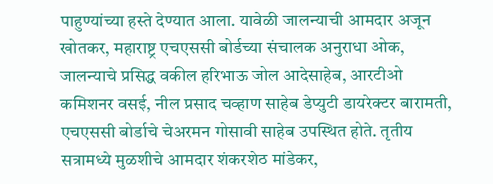पाहुण्यांच्या हस्ते देण्यात आला. यावेळी जालन्याची आमदार अजून खोतकर, महाराष्ट्र एचएससी बोर्डच्या संचालक अनुराधा ओक, जालन्याचे प्रसिद्ध वकील हरिभाऊ जोल आदेसाहेब, आरटीओ कमिशनर वसई, नील प्रसाद चव्हाण साहेब डेप्युटी डायरेक्टर बारामती, एचएससी बोर्डाचे चेअरमन गोसावी साहेब उपस्थित होते. तृतीय सत्रामध्ये मुळशीचे आमदार शंकरशेठ मांडेकर,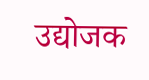उद्योजक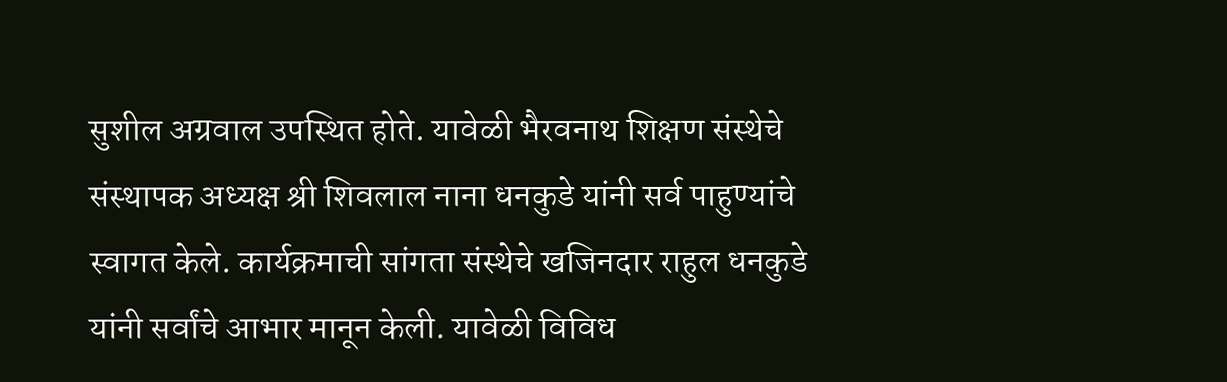सुशील अग्रवाल उपस्थित होते. यावेळी भैरवनाथ शिक्षण संस्थेचे संस्थापक अध्यक्ष श्री शिवलाल नाना धनकुडे यांनी सर्व पाहुण्यांचे स्वागत केले. कार्यक्रमाची सांगता संस्थेचे खजिनदार राहुल धनकुडे यांनी सर्वांचे आभार मानून केली. यावेळी विविध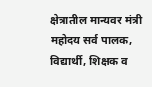क्षेत्रातील मान्यवर मंत्री महोदय सर्व पालक, विद्यार्थी, शिक्षक व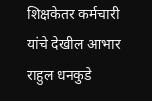शिक्षकेतर कर्मचारी यांचे देखील आभार राहुल धनकुडे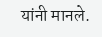यांनी मानले.